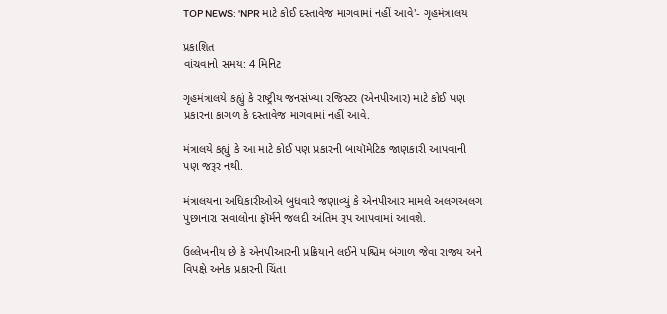TOP NEWS: 'NPR માટે કોઈ દસ્તાવેજ માગવામાં નહીં આવે'- ગૃહમંત્રાલય

પ્રકાશિત
વાંચવાનો સમય: 4 મિનિટ

ગૃહમંત્રાલયે કહ્યું કે રાષ્ટ્રીય જનસંખ્યા રજિસ્ટર (એનપીઆર) માટે કોઈ પણ પ્રકારના કાગળ કે દસ્તાવેજ માગવામાં નહીં આવે.

મંત્રાલયે કહ્યું કે આ માટે કોઈ પણ પ્રકારની બાયૉમેટિક જાણકારી આપવાની પણ જરૂર નથી.

મંત્રાલયના અધિકારીઓએ બુધવારે જણાવ્યું કે એનપીઆર મામલે અલગઅલગ પુછાનારા સવાલોના ફૉર્મને જલદી અંતિમ રૂપ આપવામાં આવશે.

ઉલ્લેખનીય છે કે એનપીઆરની પ્રક્રિયાને લઈને પશ્ચિમ બંગાળ જેવા રાજ્ય અને વિપક્ષે અનેક પ્રકારની ચિંતા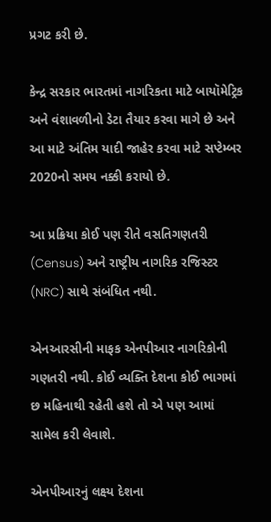પ્રગટ કરી છે.

કેન્દ્ર સરકાર ભારતમાં નાગરિકતા માટે બાયૉમેટ્રિક અને વંશાવળીનો ડેટા તૈયાર કરવા માગે છે અને આ માટે અંતિમ યાદી જાહેર કરવા માટે સપ્ટેમ્બર 2020નો સમય નક્કી કરાયો છે.

આ પ્રક્રિયા કોઈ પણ રીતે વસતિગણતરી (Census) અને રાષ્ટ્રીય નાગરિક રજિસ્ટર (NRC) સાથે સંબંધિત નથી.

એનઆરસીની માફક એનપીઆર નાગરિકોની ગણતરી નથી. કોઈ વ્યક્તિ દેશના કોઈ ભાગમાં છ મહિનાથી રહેતી હશે તો એ પણ આમાં સામેલ કરી લેવાશે.

એનપીઆરનું લક્ષ્ય દેશના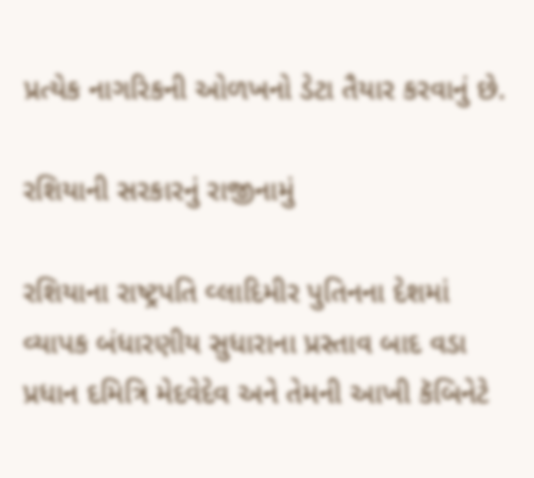પ્રત્યેક નાગરિકની ઓળખનો ડેટા તૈયાર કરવાનું છે.

રશિયાની સરકારનું રાજીનામું

રશિયાના રાષ્ટ્રપતિ વ્લાદિમીર પુતિનના દેશમાં વ્યાપક બંધારણીય સુધારાના પ્રસ્તાવ બાદ વડા પ્રધાન દમિત્રિ મેદવેદેવ અને તેમની આખી કૅબિનેટે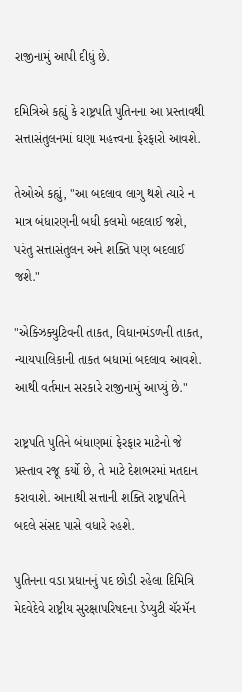રાજીનામું આપી દીધું છે.

દમિત્રિએ કહ્યું કે રાષ્ટ્રપતિ પુતિનના આ પ્રસ્તાવથી સત્તાસંતુલનમાં ઘણા મહત્ત્વના ફેરફારો આવશે.

તેઓએ કહ્યું, "આ બદલાવ લાગુ થશે ત્યારે ન માત્ર બંધારણની બધી કલમો બદલાઈ જશે, પરંતુ સત્તાસંતુલન અને શક્તિ પણ બદલાઈ જશે."

"એક્ઝિક્યુટિવની તાકત, વિધાનમંડળની તાકત, ન્યાયપાલિકાની તાકત બધામાં બદલાવ આવશે. આથી વર્તમાન સરકારે રાજીનામું આપ્યું છે."

રાષ્ટ્રપતિ પુતિને બંધાણમાં ફેરફાર માટેનો જે પ્રસ્તાવ રજૂ કર્યો છે, તે માટે દેશભરમાં મતદાન કરાવાશે. આનાથી સત્તાની શક્તિ રાષ્ટ્રપતિને બદલે સંસદ પાસે વધારે રહશે.

પુતિનના વડા પ્રધાનનું પદ છોડી રહેલા દિમિત્રિ મેદવેદેવે રાષ્ટ્રીય સુરક્ષાપરિષદના ડેપ્યુટી ચૅરમૅન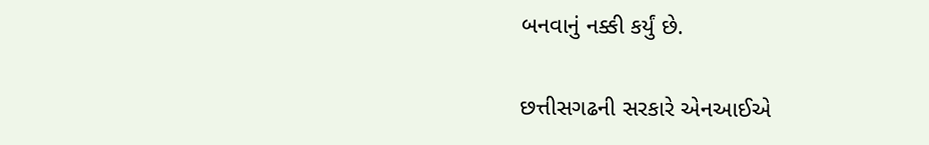બનવાનું નક્કી કર્યું છે.

છત્તીસગઢની સરકારે એનઆઈએ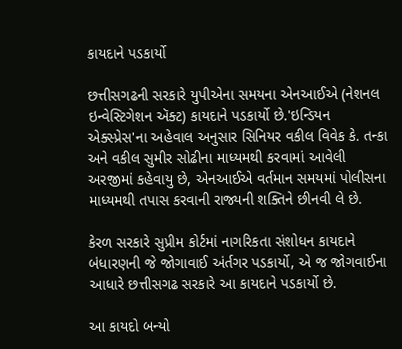કાયદાને પડકાર્યો

છત્તીસગઢની સરકારે યુપીએના સમયના એનઆઈએ (નેશનલ ઇન્વેસ્ટિગેશન ઍક્ટ) કાયદાને પડકાર્યો છે.'ઇન્ડિયન એક્સ્પ્રેસ'ના અહેવાલ અનુસાર સિનિયર વકીલ વિવેક કે. તન્કા અને વકીલ સુમીર સોઢીના માધ્યમથી કરવામાં આવેલી અરજીમાં કહેવાયુ છે, એનઆઈએ વર્તમાન સમયમાં પોલીસના માધ્યમથી તપાસ કરવાની રાજ્યની શક્તિને છીનવી લે છે.

કેરળ સરકારે સુપ્રીમ કોર્ટમાં નાગરિકતા સંશોધન કાયદાને બંધારણની જે જોગાવાઈ અંર્તગર પડકાર્યો, એ જ જોગવાઈના આધારે છત્તીસગઢ સરકારે આ કાયદાને પડકાર્યો છે.

આ કાયદો બન્યો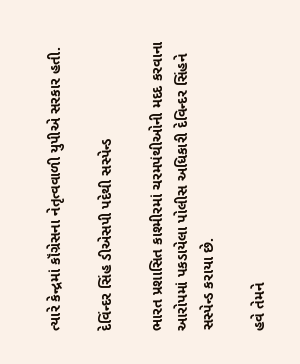ત્યારે કેન્દ્રમાં કૉંગ્રેસના નેતૃત્વવાળી યુપીએ સરકાર હતી.

દેવિંન્દર સિંહ ડીએસપી પદેથી સસ્પેન્ડ

ભારત પ્રશાસિત કાશ્મીરમાં ચરમપંથીઓની મદદ કરવાના આરોપમાં પકડાયેલા પોલીસ અધિકારી દેવિન્દર સિંહને સસ્પેન્ડ કરાયા છે.

હવે તેમને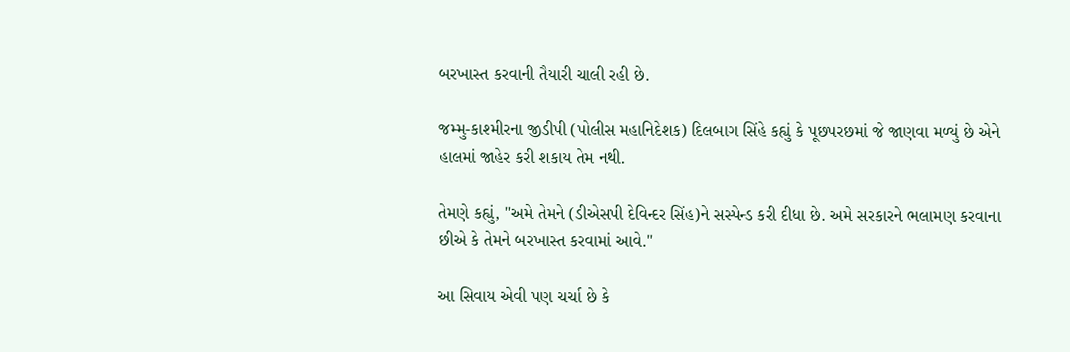બરખાસ્ત કરવાની તૈયારી ચાલી રહી છે.

જમ્મુ-કાશ્મીરના જીડીપી (પોલીસ મહાનિદેશક) દિલબાગ સિંહે કહ્યું કે પૂછપરછમાં જે જાણવા મળ્યું છે એને હાલમાં જાહેર કરી શકાય તેમ નથી.

તેમણે કહ્યું, "અમે તેમને (ડીએસપી દેવિન્દર સિંહ)ને સસ્પેન્ડ કરી દીધા છે. અમે સરકારને ભલામણ કરવાના છીએ કે તેમને બરખાસ્ત કરવામાં આવે."

આ સિવાય એવી પણ ચર્ચા છે કે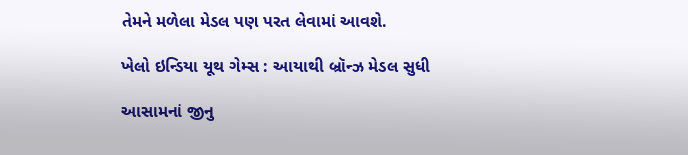તેમને મળેલા મેડલ પણ પરત લેવામાં આવશે.

ખેલો ઇન્ડિયા યૂથ ગેમ્સ : આયાથી બ્રૉન્ઝ મેડલ સુધી

આસામનાં જીનુ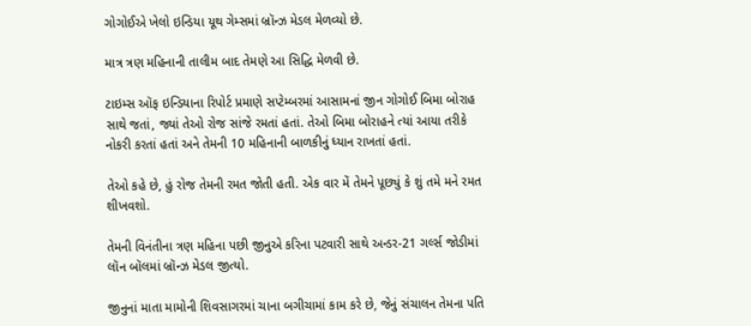ગોગોઈએ ખેલો ઇન્ડિયા યૂથ ગેમ્સમાં બ્રૉન્ઝ મેડલ મેળવ્યો છે.

માત્ર ત્રણ મહિનાની તાલીમ બાદ તેમણે આ સિદ્ધિ મેળવી છે.

ટાઇમ્સ ઑફ ઇન્ડિયાના રિપોર્ટ પ્રમાણે સપ્ટેમ્બરમાં આસામનાં જીન ગોગોઈ બિમા બોરાહ સાથે જતાં, જ્યાં તેઓ રોજ સાંજે રમતાં હતાં. તેઓ બિમા બોરાહને ત્યાં આયા તરીકે નોકરી કરતાં હતાં અને તેમની 10 મહિનાની બાળકીનું ધ્યાન રાખતાં હતાં.

તેઓ કહે છે, હું રોજ તેમની રમત જોતી હતી. એક વાર મેં તેમને પૂછ્યું કે શું તમે મને રમત શીખવશો.

તેમની વિનંતીના ત્રણ મહિના પછી જીનુએ કરિના પટવારી સાથે અન્ડર-21 ગર્લ્સ જોડીમાં લૉન બૉલમાં બ્રૉન્ઝ મેડલ જીત્યો.

જીનુનાં માતા મામોની શિવસાગરમાં ચાના બગીચામાં કામ કરે છે, જેનું સંચાલન તેમના પતિ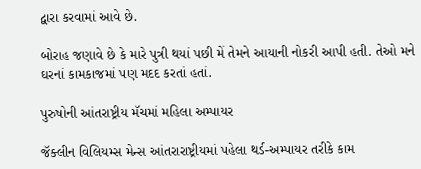દ્વારા કરવામાં આવે છે.

બોરાહ જણાવે છે કે મારે પુત્રી થયાં પછી મેં તેમને આયાની નોકરી આપી હતી. તેઓ મને ઘરનાં કામકાજમાં પણ મદદ કરતાં હતાં.

પુરુષોની આંતરાષ્ટ્રીય મૅચમાં મહિલા અમ્પાયર

જૅક્લીન વિલિયમ્સ મેન્સ આંતરારાષ્ટ્રીયમાં પહેલા થર્ડ-અમ્પાયર તરીકે કામ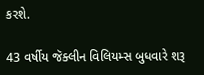કરશે.

43 વર્ષીય જૅક્લીન વિલિયમ્સ બુધવારે શરૂ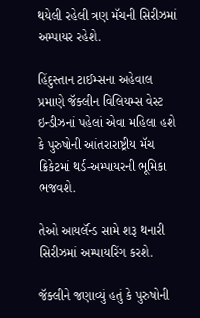થયેલી રહેલી ત્રણ મૅચની સિરીઝમાં અમ્પાયર રહેશે.

હિંદુસ્તાન ટાઈમ્સના અહેવાલ પ્રમાણે જૅક્લીન વિલિયમ્સ વેસ્ટ ઇન્ડીઝનાં પહેલાં એવા મહિલા હશે કે પુરુષોની આંતરારાષ્ટ્રીય મૅચ ક્રિકેટમાં થર્ડ-અમ્પાયરની ભૂમિકા ભજવશે.

તેઓ આયર્લૅન્ડ સામે શરૂ થનારી સિરીઝમાં અમ્પાયરિંગ કરશે.

જૅક્લીને જણાવ્યું હતું કે પુરુષોની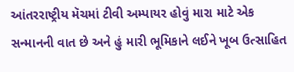આંતરરાષ્ટ્રીય મૅચમાં ટીવી અમ્પાયર હોવું મારા માટે એક સન્માનની વાત છે અને હું મારી ભૂમિકાને લઈને ખૂબ ઉત્સાહિત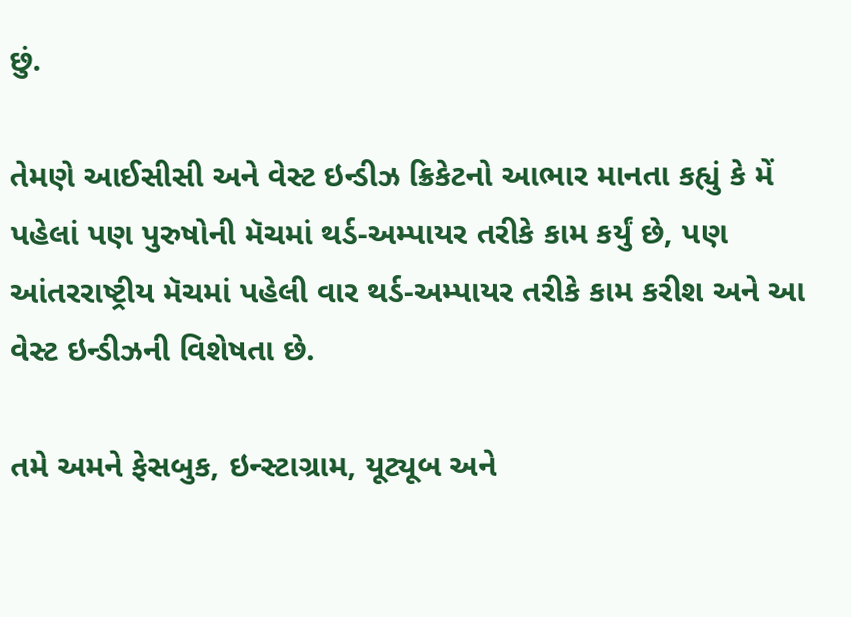છું.

તેમણે આઈસીસી અને વેસ્ટ ઇન્ડીઝ ક્રિકેટનો આભાર માનતા કહ્યું કે મેં પહેલાં પણ પુરુષોની મૅચમાં થર્ડ-અમ્પાયર તરીકે કામ કર્યું છે, પણ આંતરરાષ્ટ્રીય મૅચમાં પહેલી વાર થર્ડ-અમ્પાયર તરીકે કામ કરીશ અને આ વેસ્ટ ઇન્ડીઝની વિશેષતા છે.

તમે અમને ફેસબુક, ઇન્સ્ટાગ્રામ, યૂટ્યૂબ અને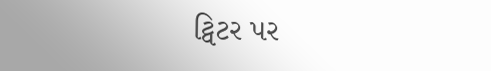ટ્વિટર પર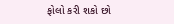ફોલો કરી શકો છો